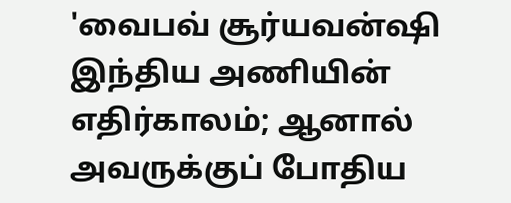'வைபவ் சூர்யவன்ஷி இந்திய அணியின் எதிர்காலம்; ஆனால் அவருக்குப் போதிய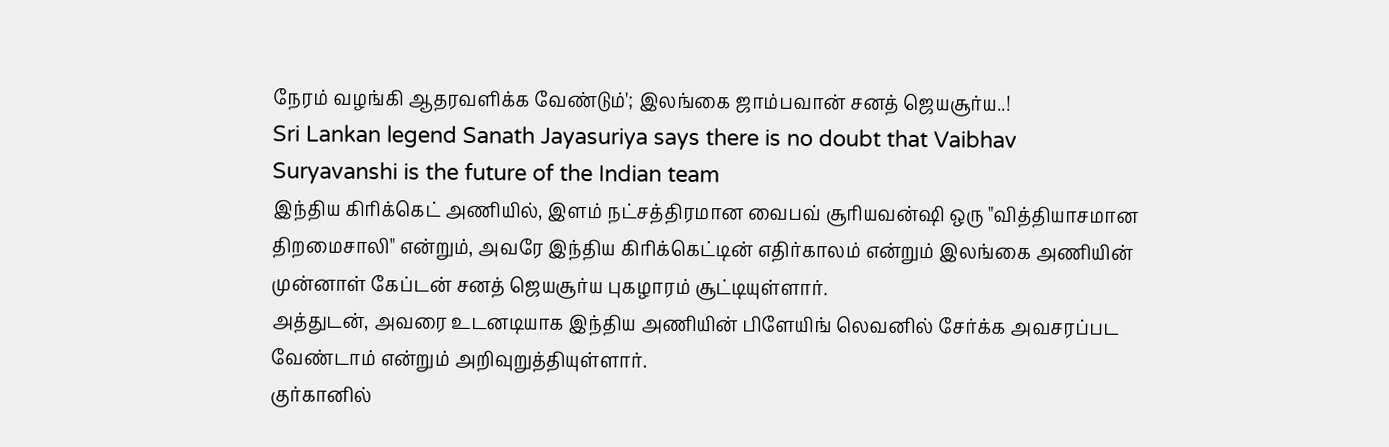நேரம் வழங்கி ஆதரவளிக்க வேண்டும்'; இலங்கை ஜாம்பவான் சனத் ஜெயசூர்ய..!
Sri Lankan legend Sanath Jayasuriya says there is no doubt that Vaibhav Suryavanshi is the future of the Indian team
இந்திய கிரிக்கெட் அணியில், இளம் நட்சத்திரமான வைபவ் சூரியவன்ஷி ஒரு "வித்தியாசமான திறமைசாலி" என்றும், அவரே இந்திய கிரிக்கெட்டின் எதிர்காலம் என்றும் இலங்கை அணியின் முன்னாள் கேப்டன் சனத் ஜெயசூர்ய புகழாரம் சூட்டியுள்ளார்.
அத்துடன், அவரை உடனடியாக இந்திய அணியின் பிளேயிங் லெவனில் சேர்க்க அவசரப்பட வேண்டாம் என்றும் அறிவுறுத்தியுள்ளார்.
குர்கானில்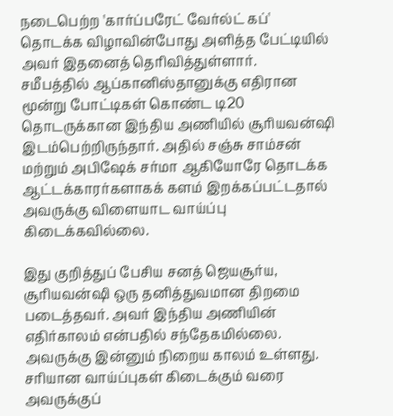நடைபெற்ற 'கார்ப்பரேட் வேர்ல்ட் கப்' தொடக்க விழாவின்போது அளித்த பேட்டியில் அவர் இதனைத் தெரிவித்துள்ளார்.
சமீபத்தில் ஆப்கானிஸ்தானுக்கு எதிரான மூன்று போட்டிகள் கொண்ட டி20 தொடருக்கான இந்திய அணியில் சூரியவன்ஷி இடம்பெற்றிருந்தார். அதில் சஞ்சு சாம்சன் மற்றும் அபிஷேக் சர்மா ஆகியோரே தொடக்க ஆட்டக்காரர்களாகக் களம் இறக்கப்பட்டதால் அவருக்கு விளையாட வாய்ப்பு கிடைக்கவில்லை.

இது குறித்துப் பேசிய சனத் ஜெயசூர்ய, சூரியவன்ஷி ஒரு தனித்துவமான திறமை படைத்தவர். அவர் இந்திய அணியின் எதிர்காலம் என்பதில் சந்தேகமில்லை. அவருக்கு இன்னும் நிறைய காலம் உள்ளது.
சரியான வாய்ப்புகள் கிடைக்கும் வரை அவருக்குப்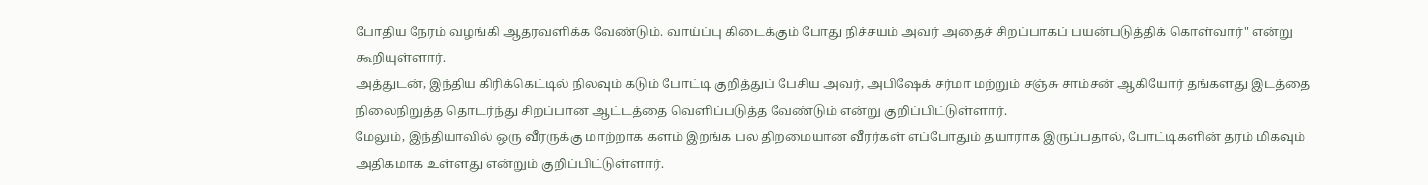போதிய நேரம் வழங்கி ஆதரவளிக்க வேண்டும். வாய்ப்பு கிடைக்கும் போது நிச்சயம் அவர் அதைச் சிறப்பாகப் பயன்படுத்திக் கொள்வார்" என்று கூறியுள்ளார்.
அத்துடன், இந்திய கிரிக்கெட்டில் நிலவும் கடும் போட்டி குறித்துப் பேசிய அவர், அபிஷேக் சர்மா மற்றும் சஞ்சு சாம்சன் ஆகியோர் தங்களது இடத்தை நிலைநிறுத்த தொடர்ந்து சிறப்பான ஆட்டத்தை வெளிப்படுத்த வேண்டும் என்று குறிப்பிட்டுள்ளார்.
மேலும், இந்தியாவில் ஒரு வீரருக்கு மாற்றாக களம் இறங்க பல திறமையான வீரர்கள் எப்போதும் தயாராக இருப்பதால், போட்டிகளின் தரம் மிகவும் அதிகமாக உள்ளது என்றும் குறிப்பிட்டுள்ளார்.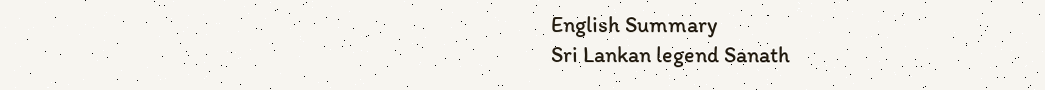English Summary
Sri Lankan legend Sanath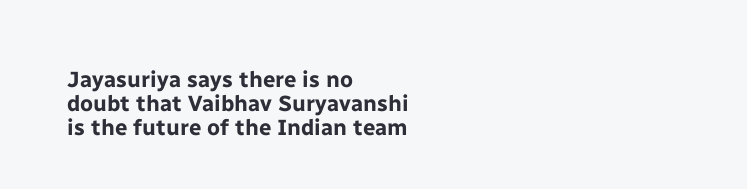Jayasuriya says there is no doubt that Vaibhav Suryavanshi is the future of the Indian team